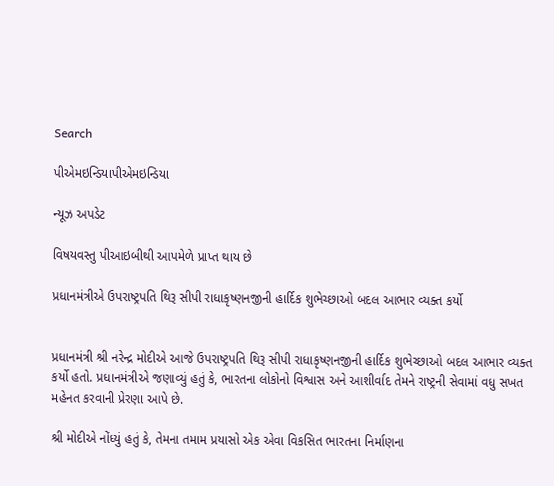Search

પીએમઇન્ડિયાપીએમઇન્ડિયા

ન્યૂઝ અપડેટ

વિષયવસ્તુ પીઆઇબીથી આપમેળે પ્રાપ્ત થાય છે

પ્રધાનમંત્રીએ ઉપરાષ્ટ્રપતિ થિરૂ સીપી રાધાકૃષ્ણનજીની હાર્દિક શુભેચ્છાઓ બદલ આભાર વ્યક્ત કર્યો


પ્રધાનમંત્રી શ્રી નરેન્દ્ર મોદીએ આજે ઉપરાષ્ટ્રપતિ થિરૂ સીપી રાધાકૃષ્ણનજીની હાર્દિક શુભેચ્છાઓ બદલ આભાર વ્યક્ત કર્યો હતો. પ્રધાનમંત્રીએ જણાવ્યું હતું કે, ભારતના લોકોનો વિશ્વાસ અને આશીર્વાદ તેમને રાષ્ટ્રની સેવામાં વધુ સખત મહેનત કરવાની પ્રેરણા આપે છે.

શ્રી મોદીએ નોંધ્યું હતું કે, તેમના તમામ પ્રયાસો એક એવા વિકસિત ભારતના નિર્માણના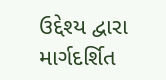ઉદ્દેશ્ય દ્વારા માર્ગદર્શિત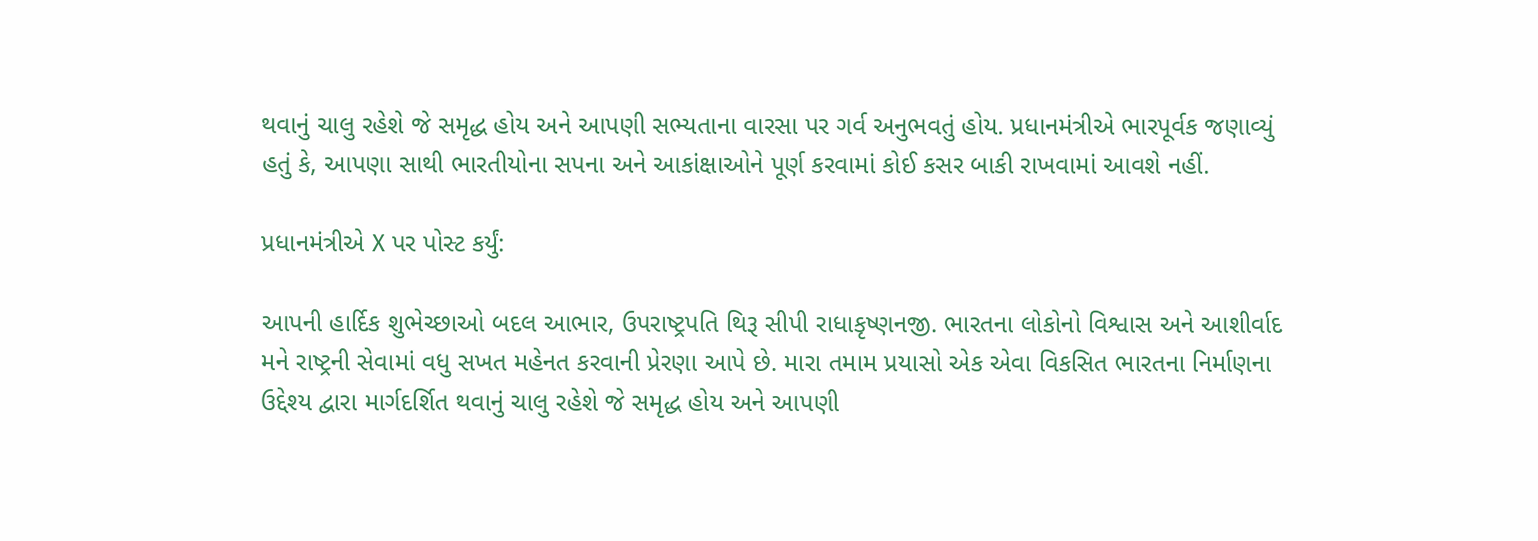થવાનું ચાલુ રહેશે જે સમૃદ્ધ હોય અને આપણી સભ્યતાના વારસા પર ગર્વ અનુભવતું હોય. પ્રધાનમંત્રીએ ભારપૂર્વક જણાવ્યું હતું કે, આપણા સાથી ભારતીયોના સપના અને આકાંક્ષાઓને પૂર્ણ કરવામાં કોઈ કસર બાકી રાખવામાં આવશે નહીં.

પ્રધાનમંત્રીએ X પર પોસ્ટ કર્યું:

આપની હાર્દિક શુભેચ્છાઓ બદલ આભાર, ઉપરાષ્ટ્રપતિ થિરૂ સીપી રાધાકૃષ્ણનજી. ભારતના લોકોનો વિશ્વાસ અને આશીર્વાદ મને રાષ્ટ્રની સેવામાં વધુ સખત મહેનત કરવાની પ્રેરણા આપે છે. મારા તમામ પ્રયાસો એક એવા વિકસિત ભારતના નિર્માણના ઉદ્દેશ્ય દ્વારા માર્ગદર્શિત થવાનું ચાલુ રહેશે જે સમૃદ્ધ હોય અને આપણી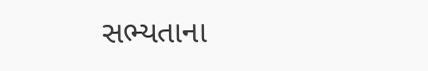સભ્યતાના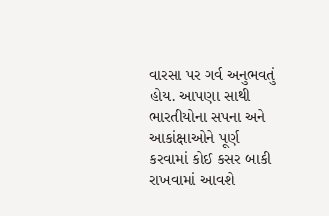વારસા પર ગર્વ અનુભવતું હોય. આપણા સાથી ભારતીયોના સપના અને આકાંક્ષાઓને પૂર્ણ કરવામાં કોઈ કસર બાકી રાખવામાં આવશે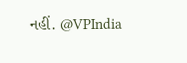નહીં. @VPIndia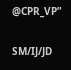@CPR_VP”

SM/IJ/JD